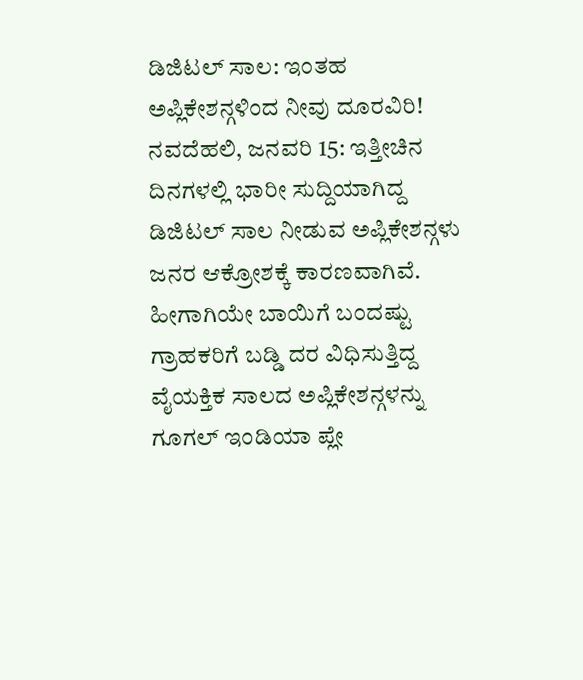ಡಿಜಿಟಲ್ ಸಾಲ: ಇಂತಹ ಅಪ್ಲಿಕೇಶನ್ಗಳಿಂದ ನೀವು ದೂರವಿರಿ!
ನವದೆಹಲಿ, ಜನವರಿ 15: ಇತ್ತೀಚಿನ ದಿನಗಳಲ್ಲಿ ಭಾರೀ ಸುದ್ದಿಯಾಗಿದ್ದ ಡಿಜಿಟಲ್ ಸಾಲ ನೀಡುವ ಅಪ್ಲಿಕೇಶನ್ಗಳು ಜನರ ಆಕ್ರೋಶಕ್ಕೆ ಕಾರಣವಾಗಿವೆ. ಹೀಗಾಗಿಯೇ ಬಾಯಿಗೆ ಬಂದಷ್ಟು ಗ್ರಾಹಕರಿಗೆ ಬಡ್ಡಿ ದರ ವಿಧಿಸುತ್ತಿದ್ದ ವೈಯಕ್ತಿಕ ಸಾಲದ ಅಪ್ಲಿಕೇಶನ್ಗಳನ್ನು ಗೂಗಲ್ ಇಂಡಿಯಾ ಪ್ಲೇ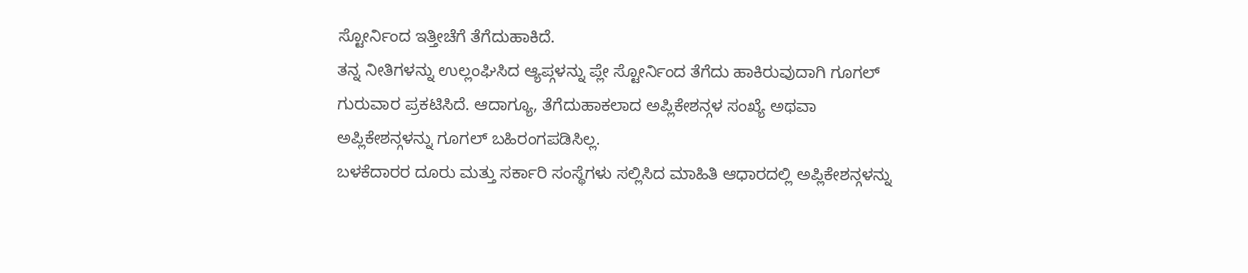ಸ್ಟೋರ್ನಿಂದ ಇತ್ತೀಚೆಗೆ ತೆಗೆದುಹಾಕಿದೆ.
ತನ್ನ ನೀತಿಗಳನ್ನು ಉಲ್ಲಂಘಿಸಿದ ಆ್ಯಪ್ಗಳನ್ನು ಪ್ಲೇ ಸ್ಟೋರ್ನಿಂದ ತೆಗೆದು ಹಾಕಿರುವುದಾಗಿ ಗೂಗಲ್ ಗುರುವಾರ ಪ್ರಕಟಿಸಿದೆ. ಆದಾಗ್ಯೂ, ತೆಗೆದುಹಾಕಲಾದ ಅಪ್ಲಿಕೇಶನ್ಗಳ ಸಂಖ್ಯೆ ಅಥವಾ ಅಪ್ಲಿಕೇಶನ್ಗಳನ್ನು ಗೂಗಲ್ ಬಹಿರಂಗಪಡಿಸಿಲ್ಲ.
ಬಳಕೆದಾರರ ದೂರು ಮತ್ತು ಸರ್ಕಾರಿ ಸಂಸ್ಥೆಗಳು ಸಲ್ಲಿಸಿದ ಮಾಹಿತಿ ಆಧಾರದಲ್ಲಿ ಅಪ್ಲಿಕೇಶನ್ಗಳನ್ನು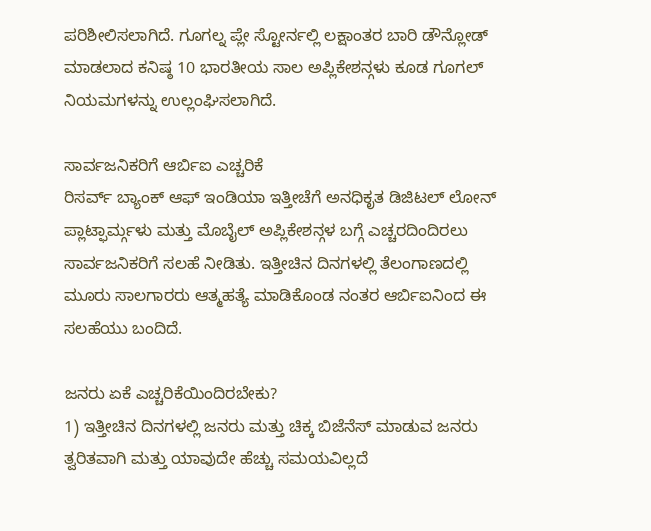ಪರಿಶೀಲಿಸಲಾಗಿದೆ. ಗೂಗಲ್ನ ಪ್ಲೇ ಸ್ಟೋರ್ನಲ್ಲಿ ಲಕ್ಷಾಂತರ ಬಾರಿ ಡೌನ್ಲೋಡ್ ಮಾಡಲಾದ ಕನಿಷ್ಠ 10 ಭಾರತೀಯ ಸಾಲ ಅಪ್ಲಿಕೇಶನ್ಗಳು ಕೂಡ ಗೂಗಲ್ ನಿಯಮಗಳನ್ನು ಉಲ್ಲಂಘಿಸಲಾಗಿದೆ.

ಸಾರ್ವಜನಿಕರಿಗೆ ಆರ್ಬಿಐ ಎಚ್ಚರಿಕೆ
ರಿಸರ್ವ್ ಬ್ಯಾಂಕ್ ಆಫ್ ಇಂಡಿಯಾ ಇತ್ತೀಚೆಗೆ ಅನಧಿಕೃತ ಡಿಜಿಟಲ್ ಲೋನ್ ಪ್ಲಾಟ್ಫಾರ್ಮ್ಗಳು ಮತ್ತು ಮೊಬೈಲ್ ಅಪ್ಲಿಕೇಶನ್ಗಳ ಬಗ್ಗೆ ಎಚ್ಚರದಿಂದಿರಲು ಸಾರ್ವಜನಿಕರಿಗೆ ಸಲಹೆ ನೀಡಿತು. ಇತ್ತೀಚಿನ ದಿನಗಳಲ್ಲಿ ತೆಲಂಗಾಣದಲ್ಲಿ ಮೂರು ಸಾಲಗಾರರು ಆತ್ಮಹತ್ಯೆ ಮಾಡಿಕೊಂಡ ನಂತರ ಆರ್ಬಿಐನಿಂದ ಈ ಸಲಹೆಯು ಬಂದಿದೆ.

ಜನರು ಏಕೆ ಎಚ್ಚರಿಕೆಯಿಂದಿರಬೇಕು?
1) ಇತ್ತೀಚಿನ ದಿನಗಳಲ್ಲಿ ಜನರು ಮತ್ತು ಚಿಕ್ಕ ಬಿಜೆನೆಸ್ ಮಾಡುವ ಜನರು ತ್ವರಿತವಾಗಿ ಮತ್ತು ಯಾವುದೇ ಹೆಚ್ಚು ಸಮಯವಿಲ್ಲದೆ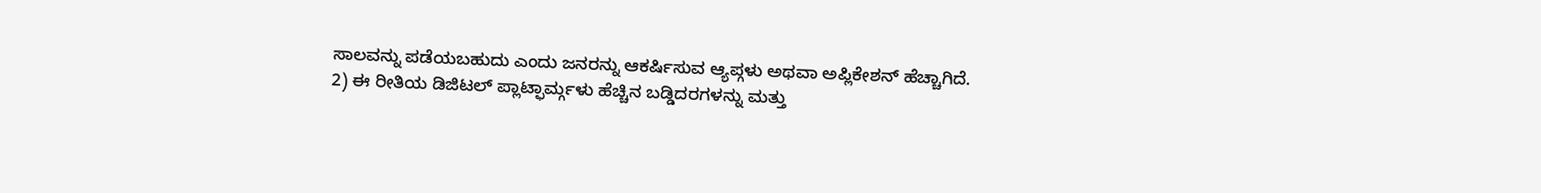ಸಾಲವನ್ನು ಪಡೆಯಬಹುದು ಎಂದು ಜನರನ್ನು ಆಕರ್ಷಿಸುವ ಆ್ಯಪ್ಗಳು ಅಥವಾ ಅಪ್ಲಿಕೇಶನ್ ಹೆಚ್ಚಾಗಿದೆ.
2) ಈ ರೀತಿಯ ಡಿಜಿಟಲ್ ಪ್ಲಾಟ್ಫಾರ್ಮ್ಗಳು ಹೆಚ್ಚಿನ ಬಡ್ಡಿದರಗಳನ್ನು ಮತ್ತು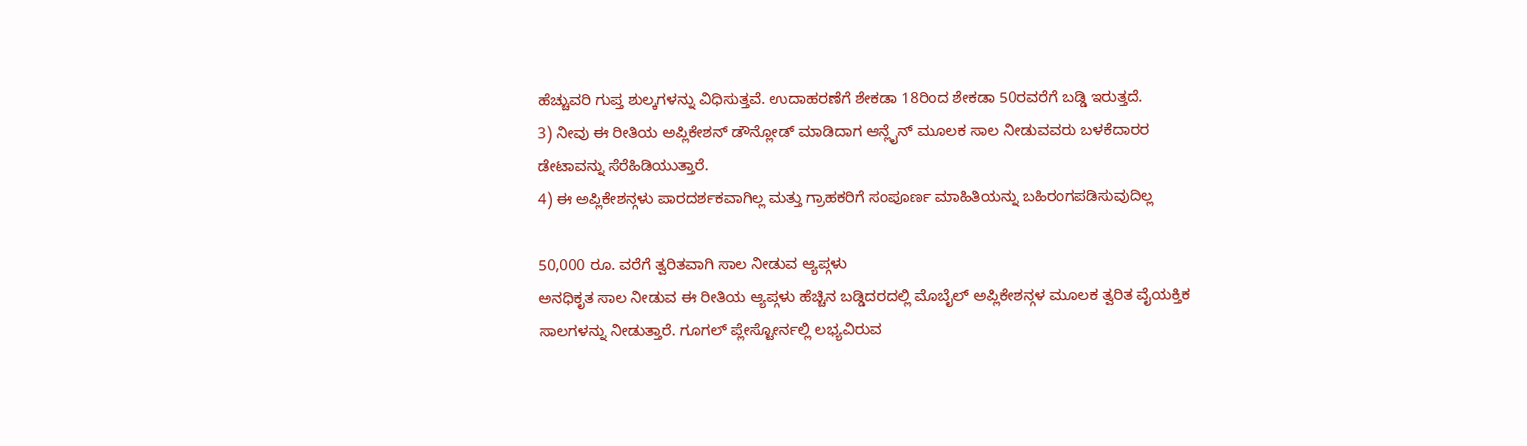ಹೆಚ್ಚುವರಿ ಗುಪ್ತ ಶುಲ್ಕಗಳನ್ನು ವಿಧಿಸುತ್ತವೆ. ಉದಾಹರಣೆಗೆ ಶೇಕಡಾ 18ರಿಂದ ಶೇಕಡಾ 50ರವರೆಗೆ ಬಡ್ಡಿ ಇರುತ್ತದೆ.
3) ನೀವು ಈ ರೀತಿಯ ಅಪ್ಲಿಕೇಶನ್ ಡೌನ್ಲೋಡ್ ಮಾಡಿದಾಗ ಆನ್ಲೈನ್ ಮೂಲಕ ಸಾಲ ನೀಡುವವರು ಬಳಕೆದಾರರ ಡೇಟಾವನ್ನು ಸೆರೆಹಿಡಿಯುತ್ತಾರೆ.
4) ಈ ಅಪ್ಲಿಕೇಶನ್ಗಳು ಪಾರದರ್ಶಕವಾಗಿಲ್ಲ ಮತ್ತು ಗ್ರಾಹಕರಿಗೆ ಸಂಪೂರ್ಣ ಮಾಹಿತಿಯನ್ನು ಬಹಿರಂಗಪಡಿಸುವುದಿಲ್ಲ

50,000 ರೂ. ವರೆಗೆ ತ್ವರಿತವಾಗಿ ಸಾಲ ನೀಡುವ ಆ್ಯಪ್ಗಳು
ಅನಧಿಕೃತ ಸಾಲ ನೀಡುವ ಈ ರೀತಿಯ ಆ್ಯಪ್ಗಳು ಹೆಚ್ಚಿನ ಬಡ್ಡಿದರದಲ್ಲಿ ಮೊಬೈಲ್ ಅಪ್ಲಿಕೇಶನ್ಗಳ ಮೂಲಕ ತ್ವರಿತ ವೈಯಕ್ತಿಕ ಸಾಲಗಳನ್ನು ನೀಡುತ್ತಾರೆ. ಗೂಗಲ್ ಪ್ಲೇಸ್ಟೋರ್ನಲ್ಲಿ ಲಭ್ಯವಿರುವ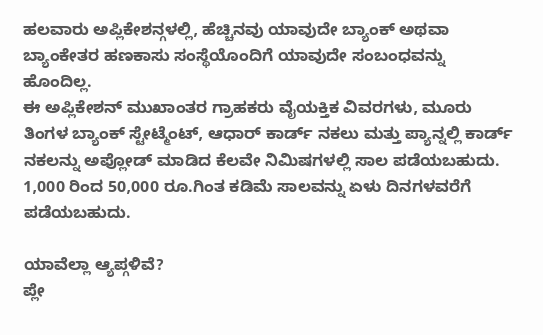ಹಲವಾರು ಅಪ್ಲಿಕೇಶನ್ಗಳಲ್ಲಿ, ಹೆಚ್ಚಿನವು ಯಾವುದೇ ಬ್ಯಾಂಕ್ ಅಥವಾ ಬ್ಯಾಂಕೇತರ ಹಣಕಾಸು ಸಂಸ್ಥೆಯೊಂದಿಗೆ ಯಾವುದೇ ಸಂಬಂಧವನ್ನು ಹೊಂದಿಲ್ಲ.
ಈ ಅಪ್ಲಿಕೇಶನ್ ಮುಖಾಂತರ ಗ್ರಾಹಕರು ವೈಯಕ್ತಿಕ ವಿವರಗಳು, ಮೂರು ತಿಂಗಳ ಬ್ಯಾಂಕ್ ಸ್ಟೇಟ್ಮೆಂಟ್, ಆಧಾರ್ ಕಾರ್ಡ್ ನಕಲು ಮತ್ತು ಪ್ಯಾನ್ನಲ್ಲಿ ಕಾರ್ಡ್ ನಕಲನ್ನು ಅಪ್ಲೋಡ್ ಮಾಡಿದ ಕೆಲವೇ ನಿಮಿಷಗಳಲ್ಲಿ ಸಾಲ ಪಡೆಯಬಹುದು. 1,000 ರಿಂದ 50,000 ರೂ.ಗಿಂತ ಕಡಿಮೆ ಸಾಲವನ್ನು ಏಳು ದಿನಗಳವರೆಗೆ ಪಡೆಯಬಹುದು.

ಯಾವೆಲ್ಲಾ ಆ್ಯಪ್ಗಳಿವೆ?
ಪ್ಲೇ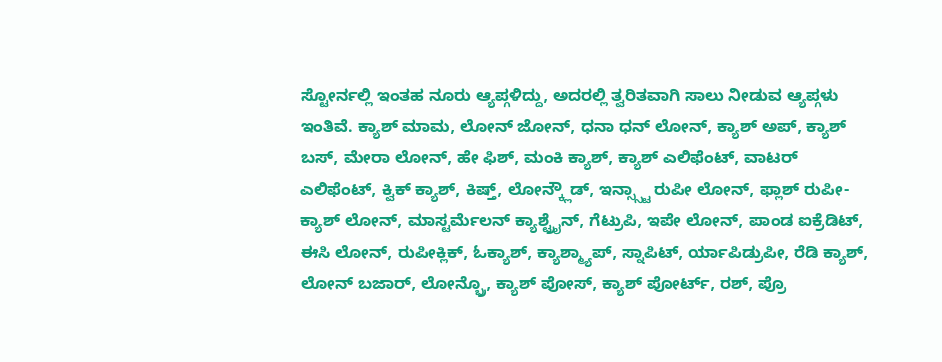ಸ್ಟೋರ್ನಲ್ಲಿ ಇಂತಹ ನೂರು ಆ್ಯಪ್ಗಳಿದ್ದು, ಅದರಲ್ಲಿ ತ್ವರಿತವಾಗಿ ಸಾಲು ನೀಡುವ ಆ್ಯಪ್ಗಳು ಇಂತಿವೆ. ಕ್ಯಾಶ್ ಮಾಮ, ಲೋನ್ ಜೋನ್, ಧನಾ ಧನ್ ಲೋನ್, ಕ್ಯಾಶ್ ಅಪ್, ಕ್ಯಾಶ್ ಬಸ್, ಮೇರಾ ಲೋನ್, ಹೇ ಫಿಶ್, ಮಂಕಿ ಕ್ಯಾಶ್, ಕ್ಯಾಶ್ ಎಲಿಫೆಂಟ್, ವಾಟರ್ ಎಲಿಫೆಂಟ್, ಕ್ವಿಕ್ ಕ್ಯಾಶ್, ಕಿಷ್ತ್, ಲೋನ್ಕ್ಲೌಡ್, ಇನ್ಸ್ಸ್ಟಾ ರುಪೀ ಲೋನ್, ಫ್ಲಾಶ್ ರುಪೀ-ಕ್ಯಾಶ್ ಲೋನ್, ಮಾಸ್ಟರ್ಮೆಲನ್ ಕ್ಯಾಶ್ಟ್ರೈನ್, ಗೆಟ್ರುಪಿ, ಇಪೇ ಲೋನ್, ಪಾಂಡ ಐಕ್ರೆಡಿಟ್, ಈಸಿ ಲೋನ್, ರುಪೀಕ್ಲಿಕ್, ಓಕ್ಯಾಶ್, ಕ್ಯಾಶ್ಮ್ಯಾಪ್, ಸ್ನಾಪಿಟ್, ರ್ಯಾಪಿಡ್ರುಪೀ, ರೆಡಿ ಕ್ಯಾಶ್, ಲೋನ್ ಬಜಾರ್, ಲೋನ್ಬ್ರೊ, ಕ್ಯಾಶ್ ಪೋಸ್, ಕ್ಯಾಶ್ ಪೋರ್ಟ್, ರಶ್, ಪ್ರೊ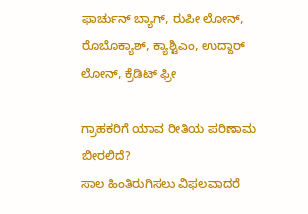ಫಾರ್ಚುನ್ ಬ್ಯಾಗ್, ರುಪೀ ಲೋನ್, ರೊಬೊಕ್ಯಾಶ್, ಕ್ಯಾಶ್ಟಿಎಂ, ಉದ್ದಾರ್ ಲೋನ್, ಕ್ರೆಡಿಟ್ ಫ್ರೀ

ಗ್ರಾಹಕರಿಗೆ ಯಾವ ರೀತಿಯ ಪರಿಣಾಮ ಬೀರಲಿದೆ?
ಸಾಲ ಹಿಂತಿರುಗಿಸಲು ವಿಫಲವಾದರೆ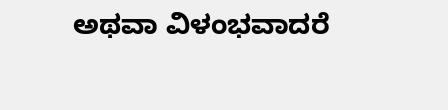ಅಥವಾ ವಿಳಂಭವಾದರೆ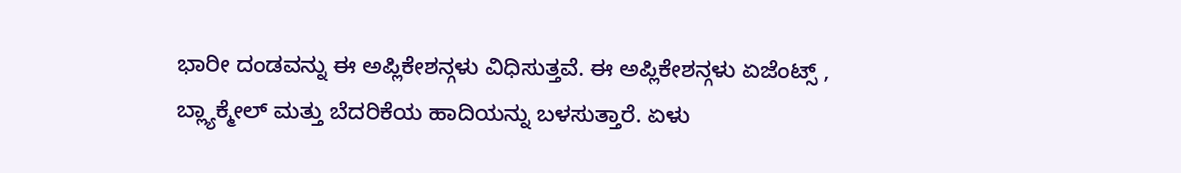ಭಾರೀ ದಂಡವನ್ನು ಈ ಅಪ್ಲಿಕೇಶನ್ಗಳು ವಿಧಿಸುತ್ತವೆ. ಈ ಅಪ್ಲಿಕೇಶನ್ಗಳು ಏಜೆಂಟ್ಸ್ , ಬ್ಲ್ಯಾಕ್ಮೇಲ್ ಮತ್ತು ಬೆದರಿಕೆಯ ಹಾದಿಯನ್ನು ಬಳಸುತ್ತಾರೆ. ಏಳು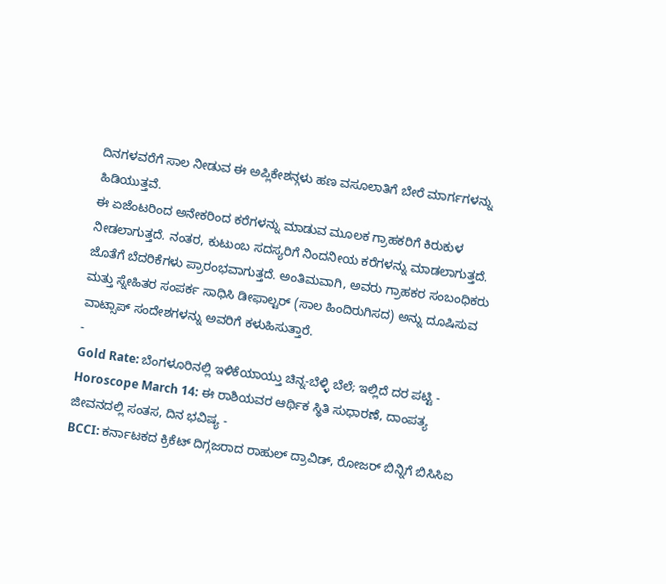ದಿನಗಳವರೆಗೆ ಸಾಲ ನೀಡುವ ಈ ಅಪ್ಲಿಕೇಶನ್ಗಳು ಹಣ ವಸೂಲಾತಿಗೆ ಬೇರೆ ಮಾರ್ಗಗಳನ್ನು ಹಿಡಿಯುತ್ತವೆ.
ಈ ಏಜೆಂಟರಿಂದ ಅನೇಕರಿಂದ ಕರೆಗಳನ್ನು ಮಾಡುವ ಮೂಲಕ ಗ್ರಾಹಕರಿಗೆ ಕಿರುಕುಳ ನೀಡಲಾಗುತ್ತದೆ. ನಂತರ, ಕುಟುಂಬ ಸದಸ್ಯರಿಗೆ ನಿಂದನೀಯ ಕರೆಗಳನ್ನು ಮಾಡಲಾಗುತ್ತದೆ. ಜೊತೆಗೆ ಬೆದರಿಕೆಗಳು ಪ್ರಾರಂಭವಾಗುತ್ತದೆ. ಅಂತಿಮವಾಗಿ, ಅವರು ಗ್ರಾಹಕರ ಸಂಬಂಧಿಕರು ಮತ್ತು ಸ್ನೇಹಿತರ ಸಂಪರ್ಕ ಸಾಧಿಸಿ ಡೀಫಾಲ್ಟರ್ (ಸಾಲ ಹಿಂದಿರುಗಿಸದ) ಅನ್ನು ದೂಷಿಸುವ ವಾಟ್ಸಾಪ್ ಸಂದೇಶಗಳನ್ನು ಅವರಿಗೆ ಕಳುಹಿಸುತ್ತಾರೆ.
-
Gold Rate: ಬೆಂಗಳೂರಿನಲ್ಲಿ ಇಳಿಕೆಯಾಯ್ತು ಚಿನ್ನ-ಬೆಳ್ಳಿ ಬೆಲೆ; ಇಲ್ಲಿದೆ ದರ ಪಟ್ಟಿ -
Horoscope March 14: ಈ ರಾಶಿಯವರ ಆರ್ಥಿಕ ಸ್ಥಿತಿ ಸುಧಾರಣೆ, ದಾಂಪತ್ಯ ಜೀವನದಲ್ಲಿ ಸಂತಸ, ದಿನ ಭವಿಷ್ಯ -
BCCI: ಕರ್ನಾಟಕದ ಕ್ರಿಕೆಟ್ ದಿಗ್ಗಜರಾದ ರಾಹುಲ್ ದ್ರಾವಿಡ್, ರೋಜರ್ ಬಿನ್ನಿಗೆ ಬಿಸಿಸಿಐ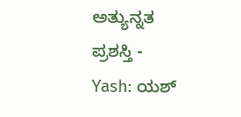ಅತ್ಯುನ್ನತ ಪ್ರಶಸ್ತಿ -
Yash: ಯಶ್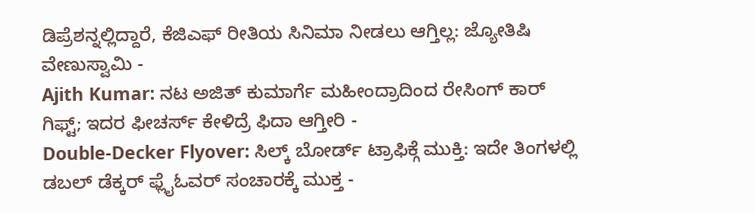ಡಿಪ್ರೆಶನ್ನಲ್ಲಿದ್ದಾರೆ, ಕೆಜಿಎಫ್ ರೀತಿಯ ಸಿನಿಮಾ ನೀಡಲು ಆಗ್ತಿಲ್ಲ: ಜ್ಯೋತಿಷಿ ವೇಣುಸ್ವಾಮಿ -
Ajith Kumar: ನಟ ಅಜಿತ್ ಕುಮಾರ್ಗೆ ಮಹೀಂದ್ರಾದಿಂದ ರೇಸಿಂಗ್ ಕಾರ್ ಗಿಫ್ಟ್; ಇದರ ಫೀಚರ್ಸ್ ಕೇಳಿದ್ರೆ ಫಿದಾ ಆಗ್ತೀರಿ -
Double-Decker Flyover: ಸಿಲ್ಕ್ ಬೋರ್ಡ್ ಟ್ರಾಫಿಕ್ಗೆ ಮುಕ್ತಿ: ಇದೇ ತಿಂಗಳಲ್ಲಿ ಡಬಲ್ ಡೆಕ್ಕರ್ ಫ್ಲೈಓವರ್ ಸಂಚಾರಕ್ಕೆ ಮುಕ್ತ -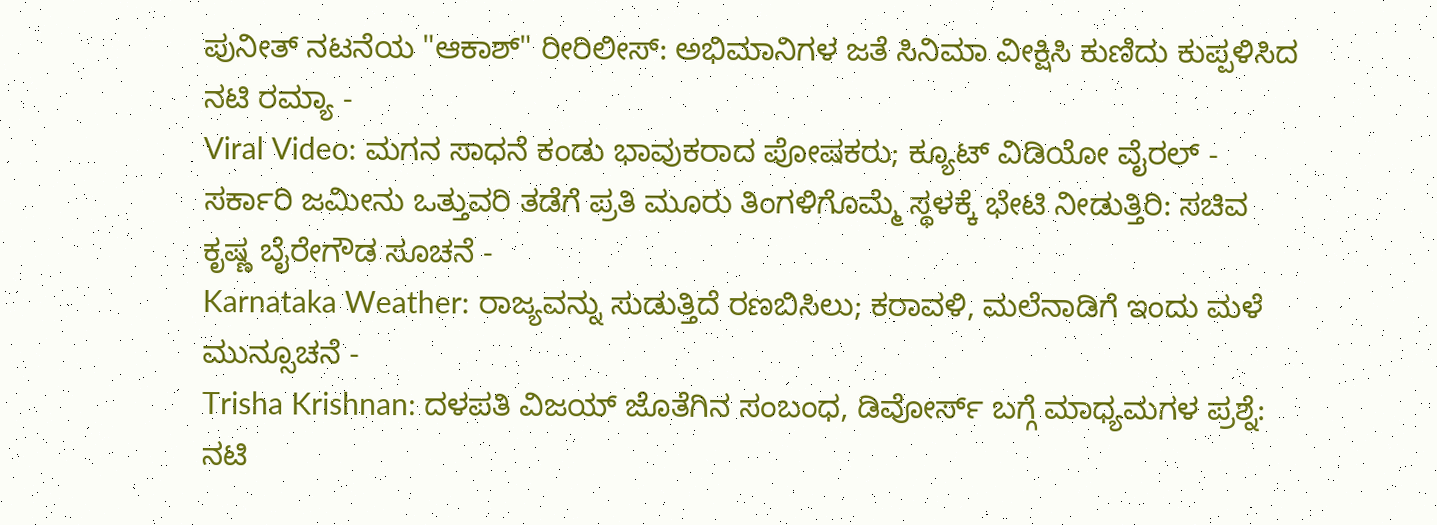ಪುನೀತ್ ನಟನೆಯ "ಆಕಾಶ್" ರೀರಿಲೀಸ್: ಅಭಿಮಾನಿಗಳ ಜತೆ ಸಿನಿಮಾ ವೀಕ್ಷಿಸಿ ಕುಣಿದು ಕುಪ್ಪಳಿಸಿದ ನಟಿ ರಮ್ಯಾ -
Viral Video: ಮಗನ ಸಾಧನೆ ಕಂಡು ಭಾವುಕರಾದ ಪೋಷಕರು; ಕ್ಯೂಟ್ ವಿಡಿಯೋ ವೈರಲ್ -
ಸರ್ಕಾರಿ ಜಮೀನು ಒತ್ತುವರಿ ತಡೆಗೆ ಪ್ರತಿ ಮೂರು ತಿಂಗಳಿಗೊಮ್ಮೆ ಸ್ಥಳಕ್ಕೆ ಭೇಟಿ ನೀಡುತ್ತಿರಿ: ಸಚಿವ ಕೃಷ್ಣ ಬೈರೇಗೌಡ ಸೂಚನೆ -
Karnataka Weather: ರಾಜ್ಯವನ್ನು ಸುಡುತ್ತಿದೆ ರಣಬಿಸಿಲು; ಕರಾವಳಿ, ಮಲೆನಾಡಿಗೆ ಇಂದು ಮಳೆ ಮುನ್ಸೂಚನೆ -
Trisha Krishnan: ದಳಪತಿ ವಿಜಯ್ ಜೊತೆಗಿನ ಸಂಬಂಧ, ಡಿವೋರ್ಸ್ ಬಗ್ಗೆ ಮಾಧ್ಯಮಗಳ ಪ್ರಶ್ನೆ: ನಟಿ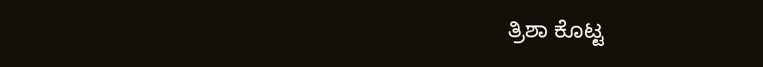ತ್ರಿಶಾ ಕೊಟ್ಟ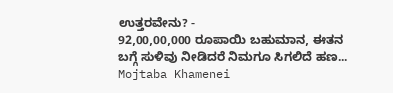ಉತ್ತರವೇನು? -
92,00,00,000 ರೂಪಾಯಿ ಬಹುಮಾನ, ಈತನ ಬಗ್ಗೆ ಸುಳಿವು ನೀಡಿದರೆ ನಿಮಗೂ ಸಿಗಲಿದೆ ಹಣ... Mojtaba Khamenei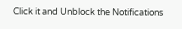Click it and Unblock the Notifications